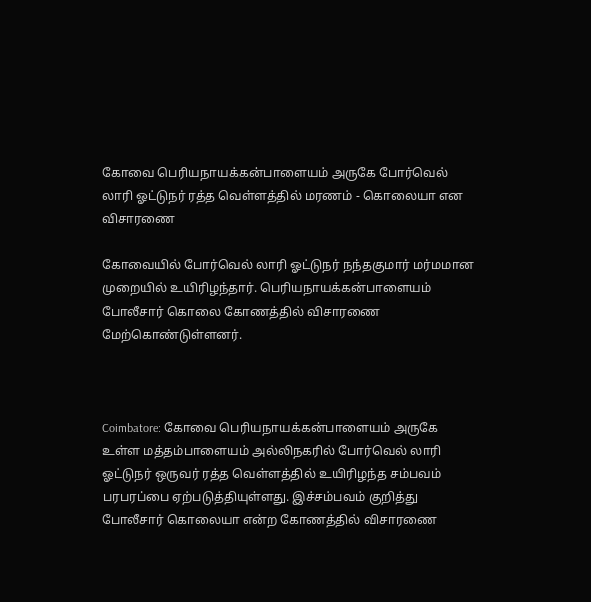கோவை பெரியநாயக்கன்பாளையம் அருகே போர்வெல் லாரி ஓட்டுநர் ரத்த வெள்ளத்தில் மரணம் - கொலையா என விசாரணை

கோவையில் போர்வெல் லாரி ஓட்டுநர் நந்தகுமார் மர்மமான முறையில் உயிரிழந்தார். பெரியநாயக்கன்பாளையம் போலீசார் கொலை கோணத்தில் விசாரணை மேற்கொண்டுள்ளனர்.



Coimbatore: கோவை பெரியநாயக்கன்பாளையம் அருகே உள்ள மத்தம்பாளையம் அல்லிநகரில் போர்வெல் லாரி ஓட்டுநர் ஒருவர் ரத்த வெள்ளத்தில் உயிரிழந்த சம்பவம் பரபரப்பை ஏற்படுத்தியுள்ளது. இச்சம்பவம் குறித்து போலீசார் கொலையா என்ற கோணத்தில் விசாரணை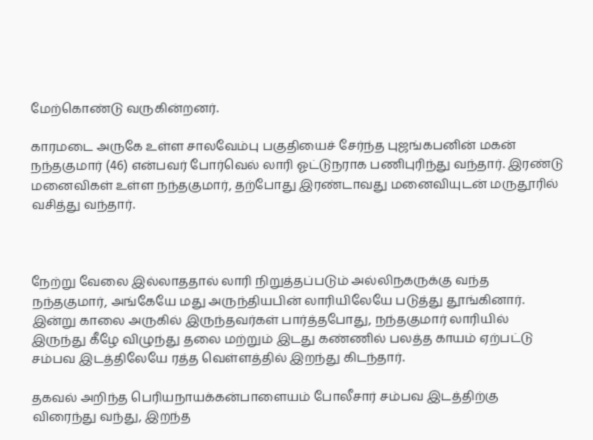மேற்கொண்டு வருகின்றனர்.

காரமடை அருகே உள்ள சாலவேம்பு பகுதியைச் சேர்ந்த புஜங்கபனின் மகன் நந்தகுமார் (46) என்பவர் போர்வெல் லாரி ஓட்டுநராக பணிபுரிந்து வந்தார். இரண்டு மனைவிகள் உள்ள நந்தகுமார், தற்போது இரண்டாவது மனைவியுடன் மருதூரில் வசித்து வந்தார்.



நேற்று வேலை இல்லாததால் லாரி நிறுத்தப்படும் அல்லிநகருக்கு வந்த நந்தகுமார், அங்கேயே மது அருந்தியபின் லாரியிலேயே படுத்து தூங்கினார். இன்று காலை அருகில் இருந்தவர்கள் பார்த்தபோது, நந்தகுமார் லாரியில் இருந்து கீழே விழுந்து தலை மற்றும் இடது கண்ணில் பலத்த காயம் ஏற்பட்டு சம்பவ இடத்திலேயே ரத்த வெள்ளத்தில் இறந்து கிடந்தார்.

தகவல் அறிந்த பெரியநாயக்கன்பாளையம் போலீசார் சம்பவ இடத்திற்கு விரைந்து வந்து, இறந்த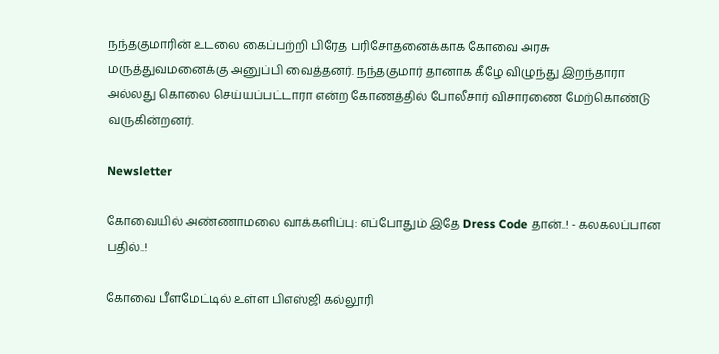நந்தகுமாரின் உடலை கைப்பற்றி பிரேத பரிசோதனைக்காக கோவை அரசு மருத்துவமனைக்கு அனுப்பி வைத்தனர். நந்தகுமார் தானாக கீழே விழுந்து இறந்தாரா அல்லது கொலை செய்யப்பட்டாரா என்ற கோணத்தில் போலீசார் விசாரணை மேற்கொண்டு வருகின்றனர்.

Newsletter

கோவையில் அண்ணாமலை வாக்களிப்பு: எப்போதும் இதே Dress Code தான்..! - கலகலப்பான பதில்..!

கோவை பீளமேட்டில் உள்ள பிஎஸ்ஜி கல்லூரி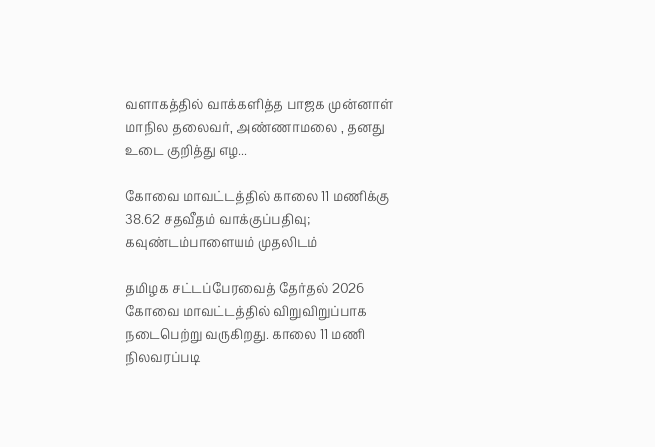வளாகத்தில் வாக்களித்த பாஜக முன்னாள் மாநில தலைவர், அண்ணாமலை , தனது உடை குறித்து எழ...

கோவை மாவட்டத்தில் காலை 11 மணிக்கு 38.62 சதவீதம் வாக்குப்பதிவு; கவுண்டம்பாளையம் முதலிடம்

தமிழக சட்டப்பேரவைத் தேர்தல் 2026 கோவை மாவட்டத்தில் விறுவிறுப்பாக நடைபெற்று வருகிறது. காலை 11 மணி நிலவரப்படி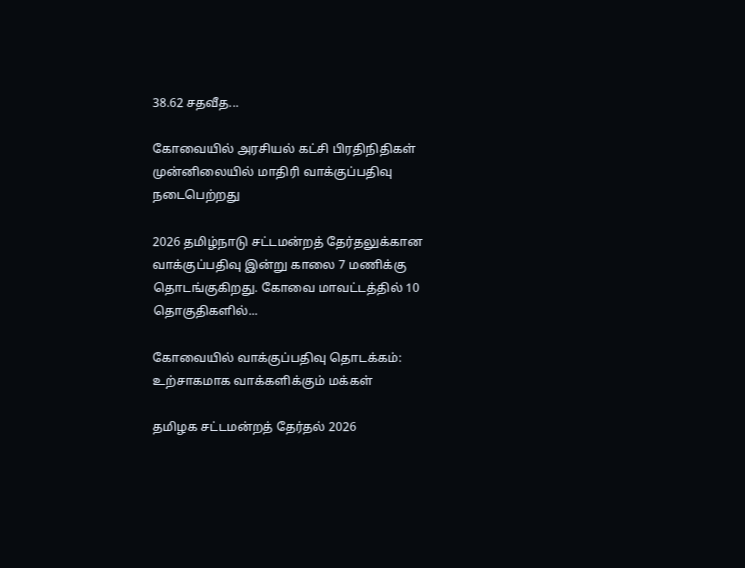38.62 சதவீத...

கோவையில் அரசியல் கட்சி பிரதிநிதிகள் முன்னிலையில் மாதிரி வாக்குப்பதிவு நடைபெற்றது

2026 தமிழ்நாடு சட்டமன்றத் தேர்தலுக்கான வாக்குப்பதிவு இன்று காலை 7 மணிக்கு தொடங்குகிறது. கோவை மாவட்டத்தில் 10 தொகுதிகளில்...

கோவையில் வாக்குப்பதிவு தொடக்கம்: உற்சாகமாக வாக்களிக்கும் மக்கள்

தமிழக சட்டமன்றத் தேர்தல் 2026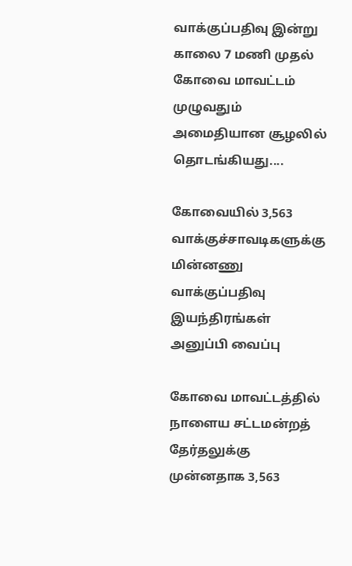வாக்குப்பதிவு இன்று காலை 7 மணி முதல் கோவை மாவட்டம் முழுவதும் அமைதியான சூழலில் தொடங்கியது....

கோவையில் 3,563 வாக்குச்சாவடிகளுக்கு மின்னணு வாக்குப்பதிவு இயந்திரங்கள் அனுப்பி வைப்பு

கோவை மாவட்டத்தில் நாளைய சட்டமன்றத் தேர்தலுக்கு முன்னதாக 3,563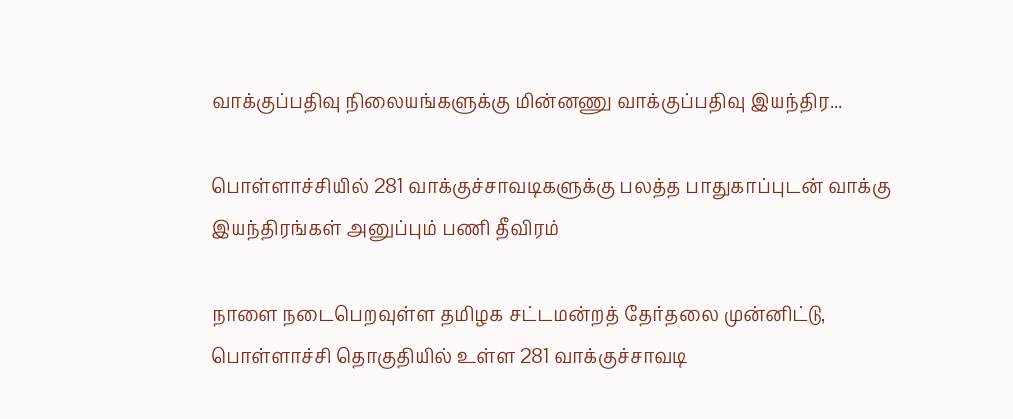வாக்குப்பதிவு நிலையங்களுக்கு மின்னணு வாக்குப்பதிவு இயந்திர...

பொள்ளாச்சியில் 281 வாக்குச்சாவடிகளுக்கு பலத்த பாதுகாப்புடன் வாக்கு இயந்திரங்கள் அனுப்பும் பணி தீவிரம்

நாளை நடைபெறவுள்ள தமிழக சட்டமன்றத் தேர்தலை முன்னிட்டு, பொள்ளாச்சி தொகுதியில் உள்ள 281 வாக்குச்சாவடி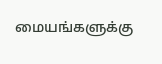மையங்களுக்கு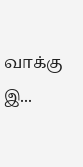வாக்கு இ...